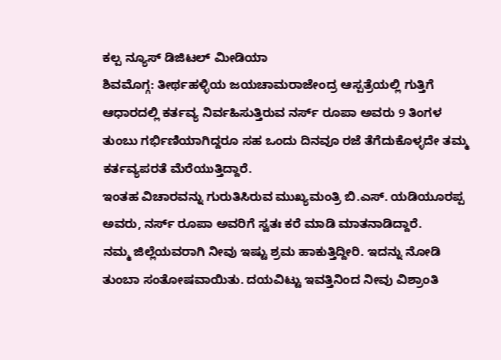ಕಲ್ಪ ನ್ಯೂಸ್ ಡಿಜಿಟಲ್ ಮೀಡಿಯಾ
ಶಿವಮೊಗ್ಗ: ತೀರ್ಥಹಳ್ಳಿಯ ಜಯಚಾಮರಾಜೇಂದ್ರ ಆಸ್ಪತ್ರೆಯಲ್ಲಿ ಗುತ್ತಿಗೆ ಆಧಾರದಲ್ಲಿ ಕರ್ತವ್ಯ ನಿರ್ವಹಿಸುತ್ತಿರುವ ನರ್ಸ್ ರೂಪಾ ಅವರು 9 ತಿಂಗಳ ತುಂಬು ಗರ್ಭಿಣಿಯಾಗಿದ್ದರೂ ಸಹ ಒಂದು ದಿನವೂ ರಜೆ ತೆಗೆದುಕೊಳ್ಳದೇ ತಮ್ಮ ಕರ್ತವ್ಯಪರತೆ ಮೆರೆಯುತ್ತಿದ್ದಾರೆ.
ಇಂತಹ ವಿಚಾರವನ್ನು ಗುರುತಿಸಿರುವ ಮುಖ್ಯಮಂತ್ರಿ ಬಿ.ಎಸ್. ಯಡಿಯೂರಪ್ಪ ಅವರು, ನರ್ಸ್ ರೂಪಾ ಅವರಿಗೆ ಸ್ವತಃ ಕರೆ ಮಾಡಿ ಮಾತನಾಡಿದ್ದಾರೆ.
ನಮ್ಮ ಜಿಲ್ಲೆಯವರಾಗಿ ನೀವು ಇಷ್ಟು ಶ್ರಮ ಹಾಕುತ್ತಿದ್ದೀರಿ. ಇದನ್ನು ನೋಡಿ ತುಂಬಾ ಸಂತೋಷವಾಯಿತು. ದಯವಿಟ್ಟು ಇವತ್ತಿನಿಂದ ನೀವು ವಿಶ್ರಾಂತಿ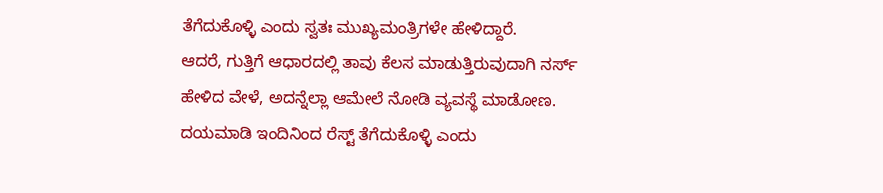ತೆಗೆದುಕೊಳ್ಳಿ ಎಂದು ಸ್ವತಃ ಮುಖ್ಯಮಂತ್ರಿಗಳೇ ಹೇಳಿದ್ದಾರೆ.
ಆದರೆ, ಗುತ್ತಿಗೆ ಆಧಾರದಲ್ಲಿ ತಾವು ಕೆಲಸ ಮಾಡುತ್ತಿರುವುದಾಗಿ ನರ್ಸ್ ಹೇಳಿದ ವೇಳೆ, ಅದನ್ನೆಲ್ಲಾ ಆಮೇಲೆ ನೋಡಿ ವ್ಯವಸ್ಥೆ ಮಾಡೋಣ. ದಯಮಾಡಿ ಇಂದಿನಿಂದ ರೆಸ್ಟ್ ತೆಗೆದುಕೊಳ್ಳಿ ಎಂದು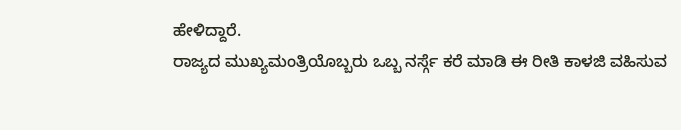ಹೇಳಿದ್ದಾರೆ.
ರಾಜ್ಯದ ಮುಖ್ಯಮಂತ್ರಿಯೊಬ್ಬರು ಒಬ್ಬ ನರ್ಸ್ಗೆ ಕರೆ ಮಾಡಿ ಈ ರೀತಿ ಕಾಳಜಿ ವಹಿಸುವ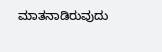ಮಾತನಾಡಿರುವುದು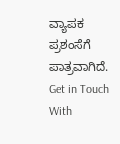ವ್ಯಾಪಕ ಪ್ರಶಂಸೆಗೆ ಪಾತ್ರವಾಗಿದೆ.
Get in Touch With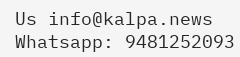Us info@kalpa.news Whatsapp: 9481252093